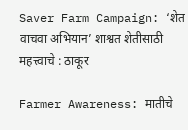Saver Farm Campaign: ‘शेत वाचवा अभियान’ शाश्वत शेतीसाठी महत्त्वाचे : ठाकूर

Farmer Awareness: मातीचे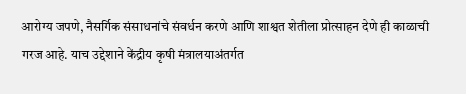आरोग्य जपणे, नैसर्गिक संसाधनांचे संवर्धन करणे आणि शाश्वत शेतीला प्रोत्साहन देणे ही काळाची गरज आहे. याच उद्देशाने केंद्रीय कृषी मंत्रालयाअंतर्गत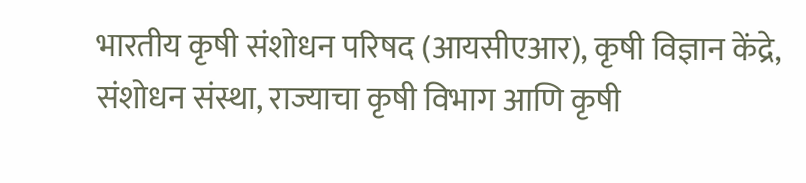भारतीय कृषी संशोधन परिषद (आयसीएआर), कृषी विज्ञान केंद्रे, संशोधन संस्था, राज्याचा कृषी विभाग आणि कृषी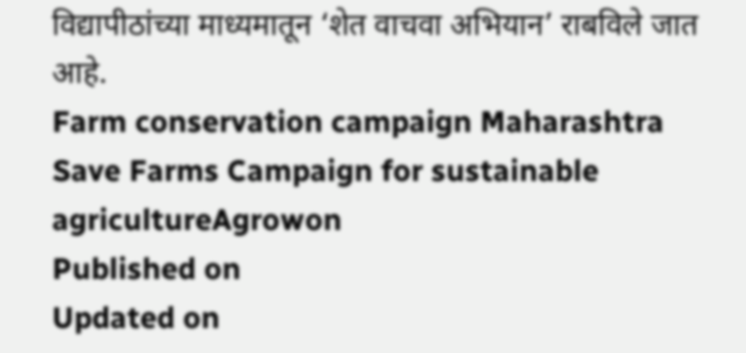विद्यापीठांच्या माध्यमातून ‘शेत वाचवा अभियान’ राबविले जात आहे.
Farm conservation campaign Maharashtra
Save Farms Campaign for sustainable agricultureAgrowon
Published on
Updated on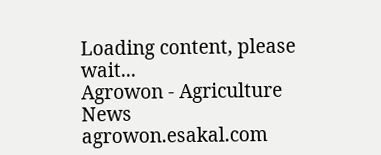Loading content, please wait...
Agrowon - Agriculture News
agrowon.esakal.com